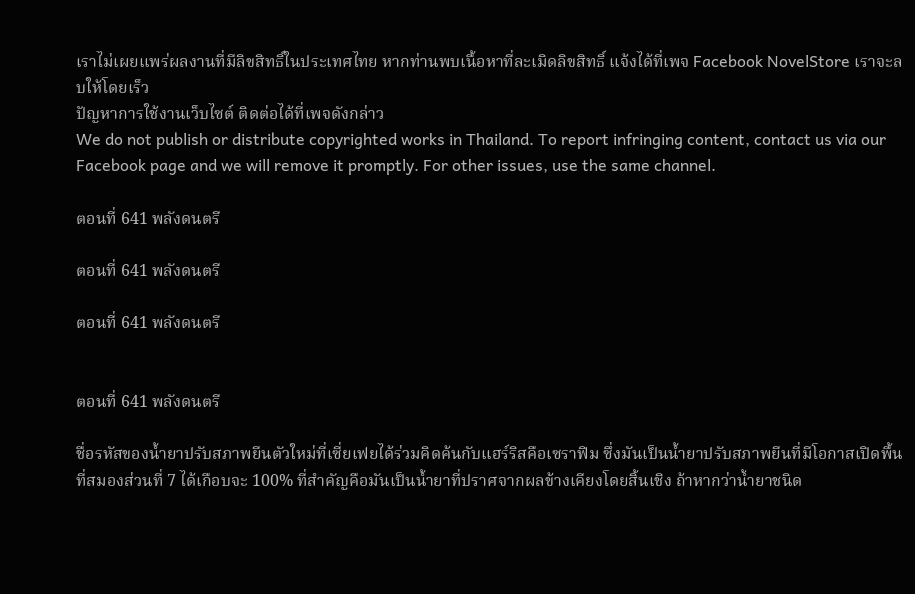เราไม่เผยแพร่ผลงานที่มีลิขสิทธิ์ในประเทศไทย หากท่านพบเนื้อหาที่ละเมิดลิขสิทธิ์ แจ้งได้ที่เพจ Facebook NovelStore เราจะลบให้โดยเร็ว
ปัญหาการใช้งานเว็บไซต์ ติดต่อได้ที่เพจดังกล่าว
We do not publish or distribute copyrighted works in Thailand. To report infringing content, contact us via our Facebook page and we will remove it promptly. For other issues, use the same channel.

ตอนที่ 641 พลังดนตรี

ตอนที่ 641 พลังดนตรี

ตอนที่ 641 พลังดนตรี


ตอนที่ 641 พลังดนตรี

ชื่อรหัสของน้ำยาปรับสภาพยีนตัวใหม่ที่เซี่ยเฟยได้ร่วมคิดค้นกับแฮร์ริสคือเซราฟิม ซึ่งมันเป็นน้ำยาปรับสภาพยีนที่มีโอกาสเปิดพื้นที่สมองส่วนที่ 7 ได้เกือบจะ 100% ที่สำคัญคือมันเป็นน้ำยาที่ปราศจากผลข้างเคียงโดยสิ้นเชิง ถ้าหากว่าน้ำยาชนิด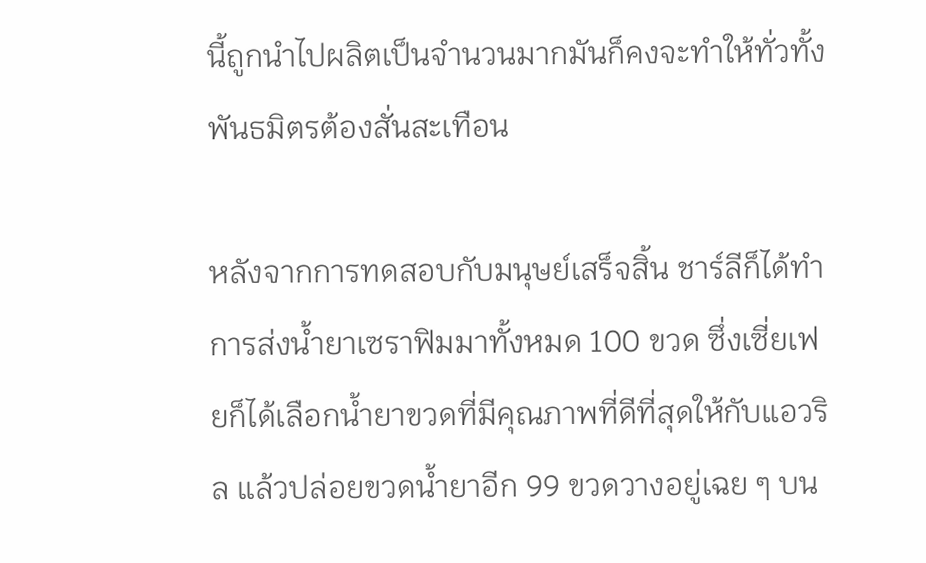นี้ถูกนำไปผลิตเป็นจำนวนมากมันก็คงจะทำให้ทั่วทั้งพันธมิตรต้องสั่นสะเทือน

หลังจากการทดสอบกับมนุษย์เสร็จสิ้น ชาร์ลีก็ได้ทำการส่งน้ำยาเซราฟิมมาทั้งหมด 100 ขวด ซึ่งเซี่ยเฟยก็ได้เลือกน้ำยาขวดที่มีคุณภาพที่ดีที่สุดให้กับแอวริล แล้วปล่อยขวดน้ำยาอีก 99 ขวดวางอยู่เฉย ๆ บน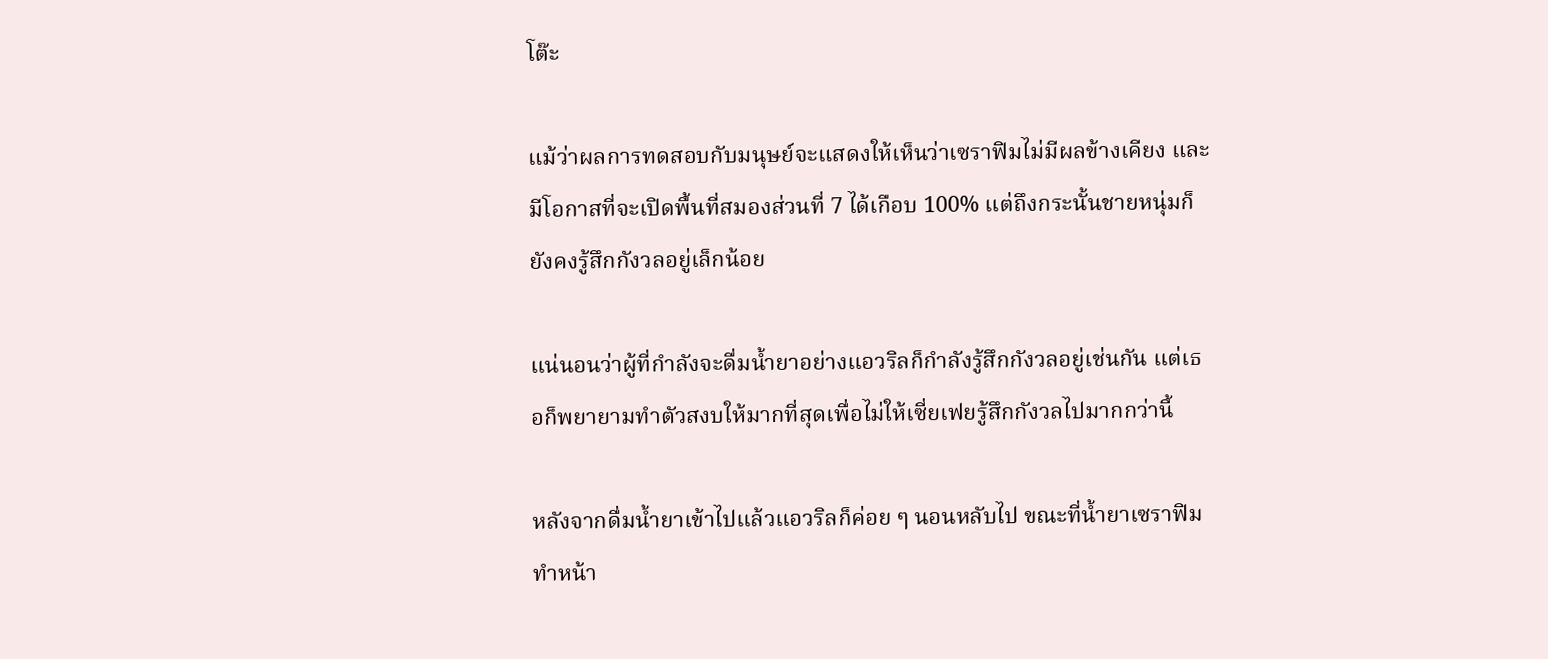โต๊ะ

แม้ว่าผลการทดสอบกับมนุษย์จะแสดงให้เห็นว่าเซราฟิมไม่มีผลข้างเคียง และมีโอกาสที่จะเปิดพื้นที่สมองส่วนที่ 7 ได้เกือบ 100% แต่ถึงกระนั้นชายหนุ่มก็ยังคงรู้สึกกังวลอยู่เล็กน้อย

แน่นอนว่าผู้ที่กำลังจะดื่มน้ำยาอย่างแอวริลก็กำลังรู้สึกกังวลอยู่เช่นกัน แต่เธอก็พยายามทำตัวสงบให้มากที่สุดเพื่อไม่ให้เซี่ยเฟยรู้สึกกังวลไปมากกว่านี้

หลังจากดื่มน้ำยาเข้าไปแล้วแอวริลก็ค่อย ๆ นอนหลับไป ขณะที่น้ำยาเซราฟิมทำหน้า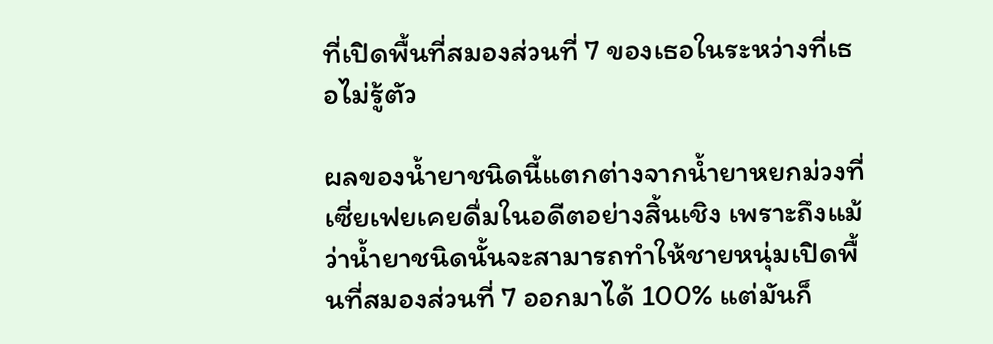ที่เปิดพื้นที่สมองส่วนที่ 7 ของเธอในระหว่างที่เธอไม่รู้ตัว

ผลของน้ำยาชนิดนี้แตกต่างจากน้ำยาหยกม่วงที่เซี่ยเฟยเคยดื่มในอดีตอย่างสิ้นเชิง เพราะถึงแม้ว่าน้ำยาชนิดนั้นจะสามารถทำให้ชายหนุ่มเปิดพื้นที่สมองส่วนที่ 7 ออกมาได้ 100% แต่มันก็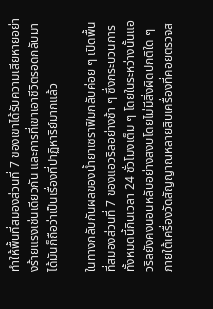ทำให้พื้นที่สมองส่วนที่ 7 ของเขาได้รับความเสียหายอย่างร้ายแรงเช่นเดียวกัน และการที่เขาเอาชีวิตรอดกลับมาได้มันก็ถือว่าเป็นเรื่องที่ปาฏิหาริย์มากแล้ว

ในทางกลับกันผลของน้ำยาเซราฟิมกลับค่อย ๆ เปิดพื้นที่สมองส่วนที่ 7 ของแอวริลอย่างช้า ๆ ซึ่งกระบวนการทั้งหมดนี้กินเวลา 24 ชั่วโมงเต็ม ๆ โดยในระหว่างนั้นแอวริลยังคงนอนหลับอย่างสงบโดยไม่มีสิ่งผิดปกติใด ๆ ภายใต้เครื่องวัดสัญญาณหลายสิบเครื่องที่คอยตรวจส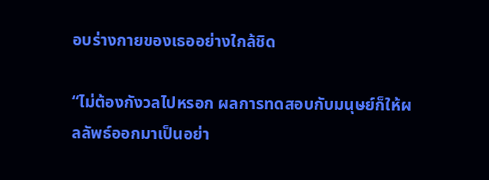อบร่างกายของเธออย่างใกล้ชิด

“ไม่ต้องกังวลไปหรอก ผลการทดสอบกับมนุษย์ก็ให้ผลลัพธ์ออกมาเป็นอย่า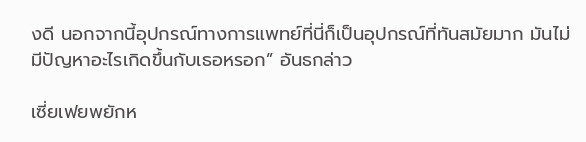งดี นอกจากนี้อุปกรณ์ทางการแพทย์ที่นี่ก็เป็นอุปกรณ์ที่ทันสมัยมาก มันไม่มีปัญหาอะไรเกิดขึ้นกับเธอหรอก” อันธกล่าว

เซี่ยเฟยพยักห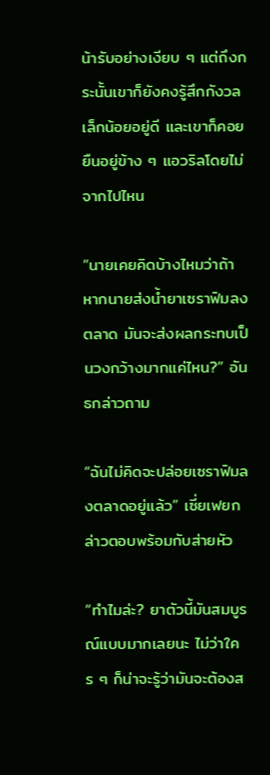น้ารับอย่างเงียบ ๆ แต่ถึงกระนั้นเขาก็ยังคงรู้สึกกังวลเล็กน้อยอยู่ดี และเขาก็คอยยืนอยู่ข้าง ๆ แอวริลโดยไม่จากไปไหน

“นายเคยคิดบ้างไหมว่าถ้าหากนายส่งน้ำยาเซราฟิมลงตลาด มันจะส่งผลกระทบเป็นวงกว้างมากแค่ไหน?” อันธกล่าวถาม

“ฉันไม่คิดจะปล่อยเซราฟิมลงตลาดอยู่แล้ว” เซี่ยเฟยกล่าวตอบพร้อมกับส่ายหัว

“ทำไมล่ะ? ยาตัวนี้มันสมบูรณ์แบบมากเลยนะ ไม่ว่าใคร ๆ ก็น่าจะรู้ว่ามันจะต้องส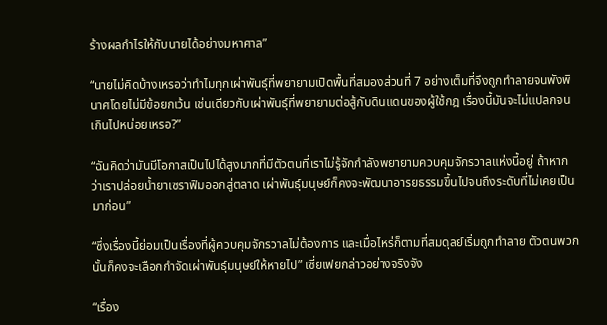ร้างผลกำไรให้กับนายได้อย่างมหาศาล”

“นายไม่คิดบ้างเหรอว่าทำไมทุกเผ่าพันธุ์ที่พยายามเปิดพื้นที่สมองส่วนที่ 7 อย่างเต็มที่จึงถูกทำลายจนพังพินาศโดยไม่มีข้อยกเว้น เช่นเดียวกับเผ่าพันธุ์ที่พยายามต่อสู้กับดินแดนของผู้ใช้กฎ เรื่องนี้มันจะไม่แปลกจนเกินไปหน่อยเหรอ?”

“ฉันคิดว่ามันมีโอกาสเป็นไปได้สูงมากที่มีตัวตนที่เราไม่รู้จักกำลังพยายามควบคุมจักรวาลแห่งนี้อยู่ ถ้าหากว่าเราปล่อยน้ำยาเซราฟิมออกสู่ตลาด เผ่าพันธุ์มนุษย์ก็คงจะพัฒนาอารยธรรมขึ้นไปจนถึงระดับที่ไม่เคยเป็นมาก่อน”

“ซึ่งเรื่องนี้ย่อมเป็นเรื่องที่ผู้ควบคุมจักรวาลไม่ต้องการ และเมื่อไหร่ก็ตามที่สมดุลย์เริ่มถูกทำลาย ตัวตนพวกนั้นก็คงจะเลือกกำจัดเผ่าพันธุ์มนุษย์ให้หายไป” เซี่ยเฟยกล่าวอย่างจริงจัง

“เรื่อง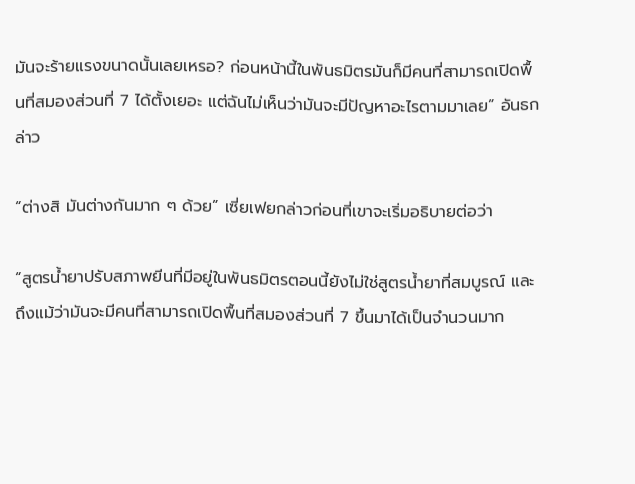มันจะร้ายแรงขนาดนั้นเลยเหรอ? ก่อนหน้านี้ในพันธมิตรมันก็มีคนที่สามารถเปิดพื้นที่สมองส่วนที่ 7 ได้ตั้งเยอะ แต่ฉันไม่เห็นว่ามันจะมีปัญหาอะไรตามมาเลย” อันธกล่าว

“ต่างสิ มันต่างกันมาก ๆ ด้วย” เซี่ยเฟยกล่าวก่อนที่เขาจะเริ่มอธิบายต่อว่า

“สูตรน้ำยาปรับสภาพยีนที่มีอยู่ในพันธมิตรตอนนี้ยังไม่ใช่สูตรน้ำยาที่สมบูรณ์ และถึงแม้ว่ามันจะมีคนที่สามารถเปิดพื้นที่สมองส่วนที่ 7 ขึ้นมาได้เป็นจำนวนมาก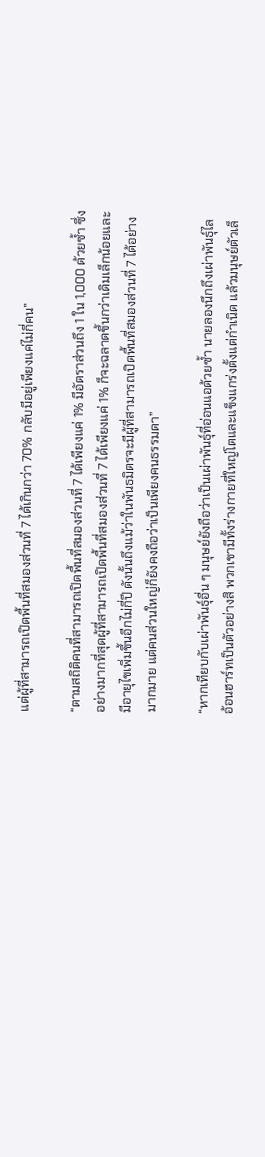แต่ผู้ที่สามารถเปิดพื้นที่สมองส่วนที่ 7 ได้เกินกว่า 70% กลับมีอยู่เพียงแค่ไม่กี่คน”

“ตามสถิติคนที่สามารถเปิดพื้นที่สมองส่วนที่ 7 ได้เพียงแค่ 1% มีอัตราส่วนถึง 1 ใน 1,000 ด้วยซ้ำ ซึ่งอย่างมากที่สุดผู้ที่สามารถเปิดพื้นที่สมองส่วนที่ 7 ได้เพียงแค่ 1% ก็จะฉลาดขึ้นกว่าเดิมเล็กน้อยและมีอายุไขเพิ่มขึ้นอีกไม่กี่ปี ดังนั้นถึงแม้ว่าในพันธมิตรจะมีผู้ที่สามารถเปิดพื้นที่สมองส่วนที่ 7 ได้อย่างมากมาย แต่คนส่วนใหญ่ก็ยังคงถือว่าเป็นเพียงคนธรรมดา”

“หากเทียบกับเผ่าพันธุ์อื่น ๆ มนุษย์ยังถือว่าเป็นเผ่าพันธุ์ที่อ่อนแอด้วยซ้ำ นายลองนึกถึงเผ่าพันธุ์ไลอ้อนฮาร์ทเป็นตัวอย่างสิ พวกเขามีทั้งร่างกายที่ใหญ่โตและแข็งแกร่งตั้งแต่กำเนิด แล้วมนุษย์ตัวเล็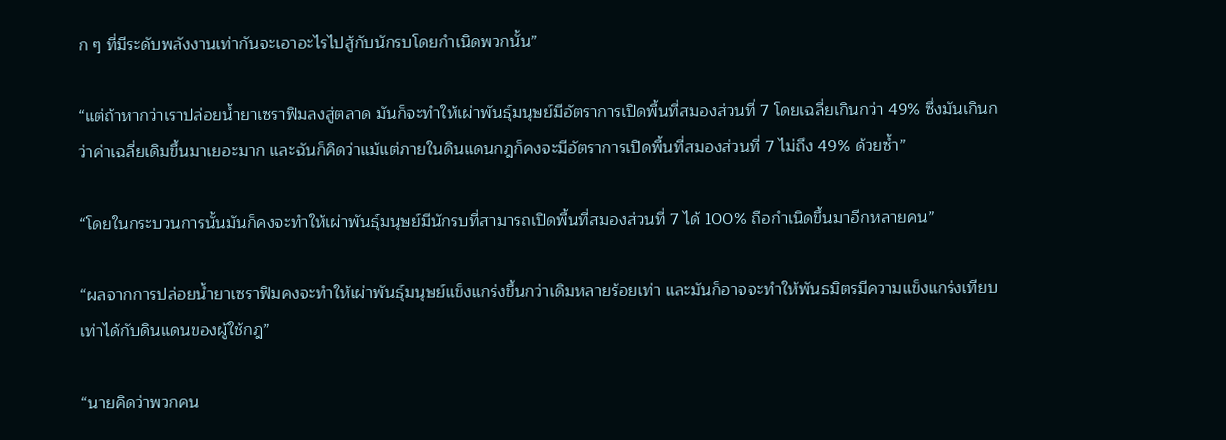ก ๆ ที่มีระดับพลังงานเท่ากันจะเอาอะไรไปสู้กับนักรบโดยกำเนิดพวกนั้น”

“แต่ถ้าหากว่าเราปล่อยน้ำยาเซราฟิมลงสู่ตลาด มันก็จะทำให้เผ่าพันธุ์มนุษย์มีอัตราการเปิดพื้นที่สมองส่วนที่ 7 โดยเฉลี่ยเกินกว่า 49% ซึ่งมันเกินกว่าค่าเฉลี่ยเดิมขึ้นมาเยอะมาก และฉันก็คิดว่าแม้แต่ภายในดินแดนกฎก็คงจะมีอัตราการเปิดพื้นที่สมองส่วนที่ 7 ไม่ถึง 49% ด้วยซ้ำ”

“โดยในกระบวนการนั้นมันก็คงจะทำให้เผ่าพันธุ์มนุษย์มีนักรบที่สามารถเปิดพื้นที่สมองส่วนที่ 7 ได้ 100% ถือกำเนิดขึ้นมาอีกหลายคน”

“ผลจากการปล่อยน้ำยาเซราฟิมคงจะทำให้เผ่าพันธุ์มนุษย์แข็งแกร่งขึ้นกว่าเดิมหลายร้อยเท่า และมันก็อาจจะทำให้พันธมิตรมีความแข็งแกร่งเทียบเท่าได้กับดินแดนของผู้ใช้กฎ”

“นายคิดว่าพวกคน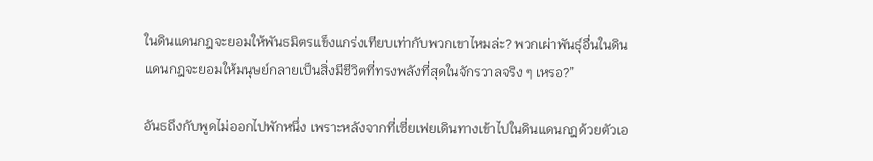ในดินแดนกฎจะยอมให้พันธมิตรแข็งแกร่งเทียบเท่ากับพวกเขาไหมล่ะ? พวกเผ่าพันธุ์อื่นในดินแดนกฎจะยอมให้มนุษย์กลายเป็นสิ่งมีชีวิตที่ทรงพลังที่สุดในจักรวาลจริง ๆ เหรอ?”

อันธถึงกับพูดไม่ออกไปพักหนึ่ง เพราะหลังจากที่เซี่ยเฟยเดินทางเข้าไปในดินแดนกฎด้วยตัวเอ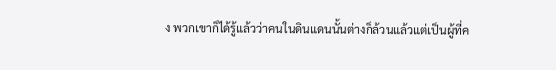ง พวกเขาก็ได้รู้แล้วว่าคนในดินแดนนั้นต่างก็ล้วนแล้วแต่เป็นผู้ที่ค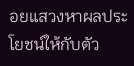อยแสวงหาผลประโยชน์ให้กับตัว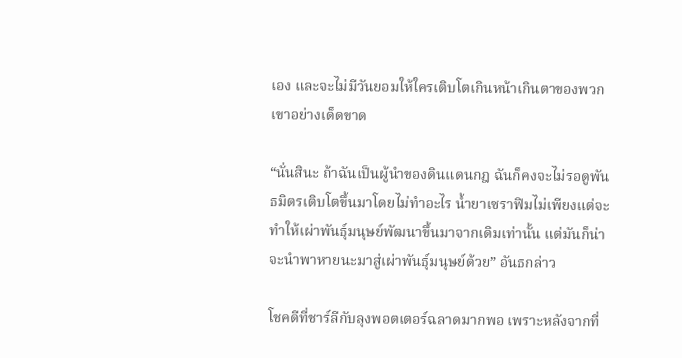เอง และจะไม่มีวันยอมให้ใครเติบโตเกินหน้าเกินตาของพวกเขาอย่างเด็ดขาด

“นั่นสินะ ถ้าฉันเป็นผู้นำของดินแดนกฎ ฉันก็คงจะไม่รอดูพันธมิตรเติบโตขึ้นมาโดยไม่ทำอะไร น้ำยาเซราฟิมไม่เพียงแต่จะทำให้เผ่าพันธุ์มนุษย์พัฒนาขึ้นมาจากเดิมเท่านั้น แต่มันก็น่าจะนำพาหายนะมาสู่เผ่าพันธุ์มนุษย์ด้วย” อันธกล่าว

โชคดีที่ชาร์ลีกับลุงพอตเตอร์ฉลาดมากพอ เพราะหลังจากที่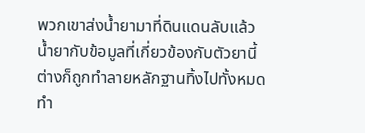พวกเขาส่งน้ำยามาที่ดินแดนลับแล้ว น้ำยากับข้อมูลที่เกี่ยวข้องกับตัวยานี้ต่างก็ถูกทำลายหลักฐานทิ้งไปทั้งหมด ทำ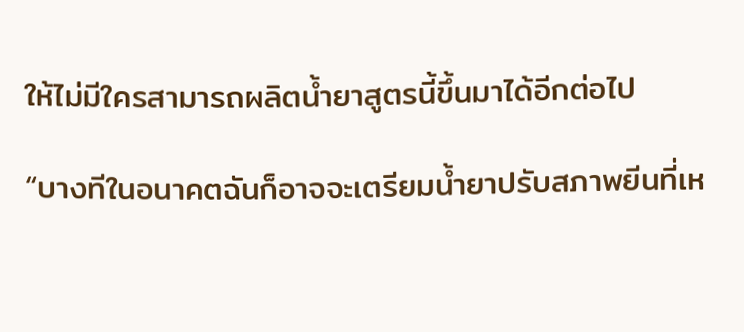ให้ไม่มีใครสามารถผลิตน้ำยาสูตรนี้ขึ้นมาได้อีกต่อไป

“บางทีในอนาคตฉันก็อาจจะเตรียมน้ำยาปรับสภาพยีนที่เห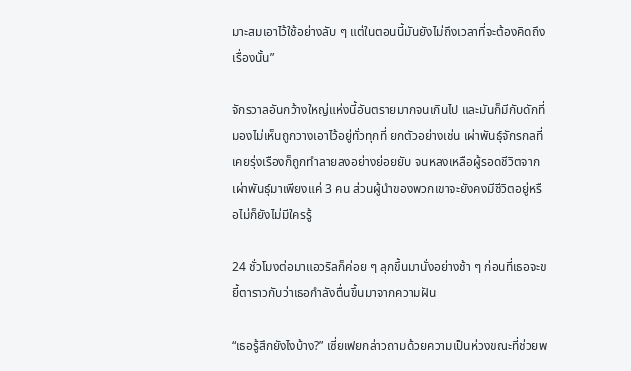มาะสมเอาไว้ใช้อย่างลับ ๆ แต่ในตอนนี้มันยังไม่ถึงเวลาที่จะต้องคิดถึงเรื่องนั้น”

จักรวาลอันกว้างใหญ่แห่งนี้อันตรายมากจนเกินไป และมันก็มีกับดักที่มองไม่เห็นถูกวางเอาไว้อยู่ทั่วทุกที่ ยกตัวอย่างเช่น เผ่าพันธุ์จักรกลที่เคยรุ่งเรืองก็ถูกทำลายลงอย่างย่อยยับ จนหลงเหลือผู้รอดชีวิตจากเผ่าพันธุ์มาเพียงแค่ 3 คน ส่วนผู้นำของพวกเขาจะยังคงมีชีวิตอยู่หรือไม่ก็ยังไม่มีใครรู้

24 ชั่วโมงต่อมาแอวริลก็ค่อย ๆ ลุกขึ้นมานั่งอย่างช้า ๆ ก่อนที่เธอจะขยี้ตาราวกับว่าเธอกำลังตื่นขึ้นมาจากความฝัน

“เธอรู้สึกยังไงบ้าง?” เซี่ยเฟยกล่าวถามด้วยความเป็นห่วงขณะที่ช่วยพ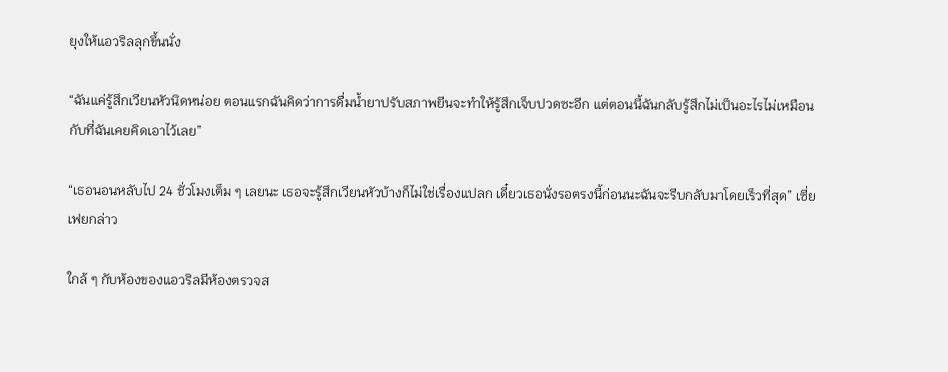ยุงให้แอวริลลุกขึ้นนั่ง

“ฉันแค่รู้สึกเวียนหัวนิดหน่อย ตอนแรกฉันคิดว่าการดื่มน้ำยาปรับสภาพยีนจะทำให้รู้สึกเจ็บปวดซะอีก แต่ตอนนี้ฉันกลับรู้สึกไม่เป็นอะไรไม่เหมือนกับที่ฉันเคยคิดเอาไว้เลย”

“เธอนอนหลับไป 24 ชั่วโมงเต็ม ๆ เลยนะ เธอจะรู้สึกเวียนหัวบ้างก็ไม่ใช่เรื่องแปลก เดี๋ยวเธอนั่งรอตรงนี้ก่อนนะฉันจะรีบกลับมาโดยเร็วที่สุด” เซี่ยเฟยกล่าว

ใกล้ ๆ กับห้องของแอวริลมีห้องตรวจส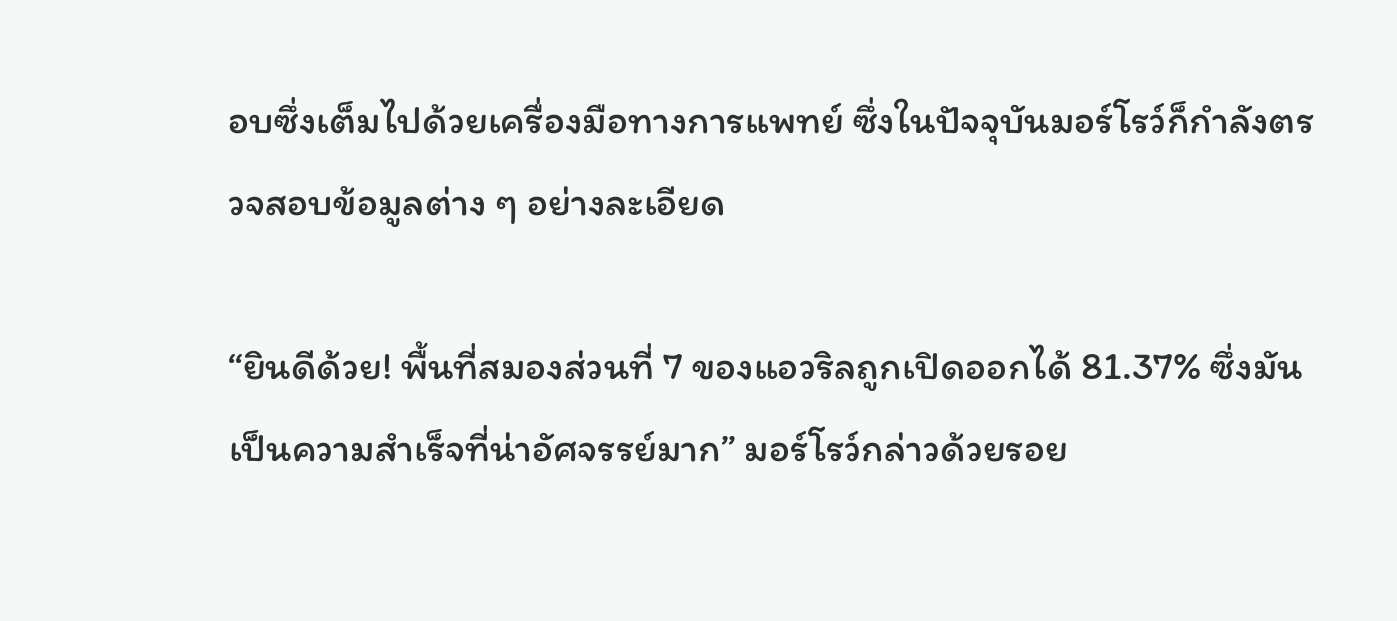อบซึ่งเต็มไปด้วยเครื่องมือทางการแพทย์ ซึ่งในปัจจุบันมอร์โรว์ก็กำลังตรวจสอบข้อมูลต่าง ๆ อย่างละเอียด

“ยินดีด้วย! พื้นที่สมองส่วนที่ 7 ของแอวริลถูกเปิดออกได้ 81.37% ซึ่งมันเป็นความสำเร็จที่น่าอัศจรรย์มาก” มอร์โรว์กล่าวด้วยรอย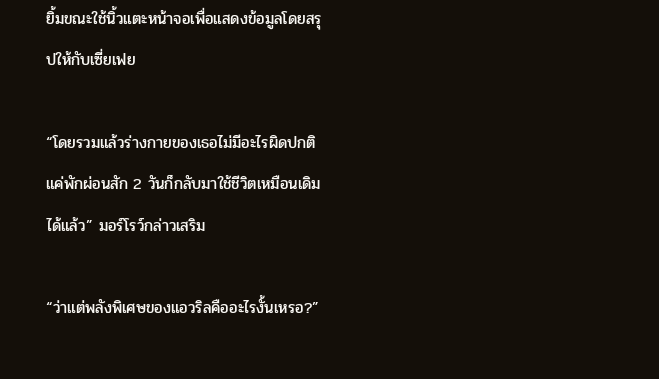ยิ้มขณะใช้นิ้วแตะหน้าจอเพื่อแสดงข้อมูลโดยสรุปให้กับเซี่ยเฟย

“โดยรวมแล้วร่างกายของเธอไม่มีอะไรผิดปกติ แค่พักผ่อนสัก 2 วันก็กลับมาใช้ชีวิตเหมือนเดิมได้แล้ว” มอร์โรว์กล่าวเสริม

“ว่าแต่พลังพิเศษของแอวริลคืออะไรงั้นเหรอ?”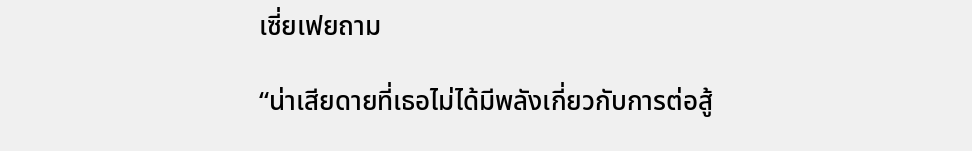เซี่ยเฟยถาม

“น่าเสียดายที่เธอไม่ได้มีพลังเกี่ยวกับการต่อสู้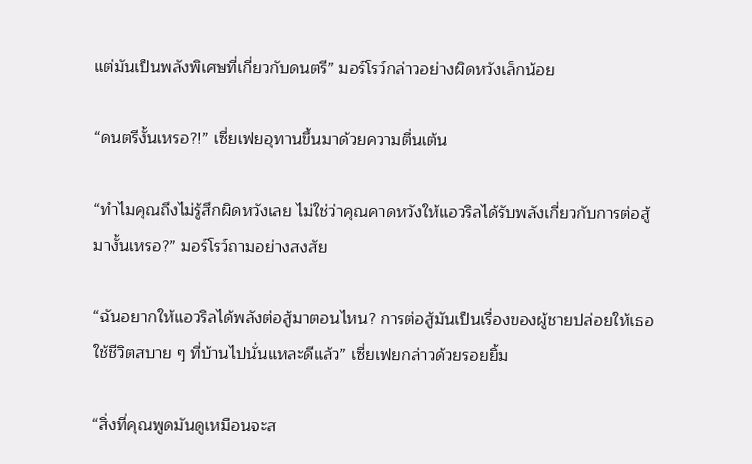แต่มันเป็นพลังพิเศษที่เกี่ยวกับดนตรี” มอร์โรว์กล่าวอย่างผิดหวังเล็กน้อย

“ดนตรีงั้นเหรอ?!” เซี่ยเฟยอุทานขึ้นมาด้วยความตื่นเต้น

“ทำไมคุณถึงไม่รู้สึกผิดหวังเลย ไม่ใช่ว่าคุณคาดหวังให้แอวริลได้รับพลังเกี่ยวกับการต่อสู้มางั้นเหรอ?” มอร์โรว์ถามอย่างสงสัย

“ฉันอยากให้แอวริลได้พลังต่อสู้มาตอนไหน? การต่อสู้มันเป็นเรื่องของผู้ชายปล่อยให้เธอใช้ชีวิตสบาย ๆ ที่บ้านไปนั่นแหละดีแล้ว” เซี่ยเฟยกล่าวด้วยรอยยิ้ม

“สิ่งที่คุณพูดมันดูเหมือนจะส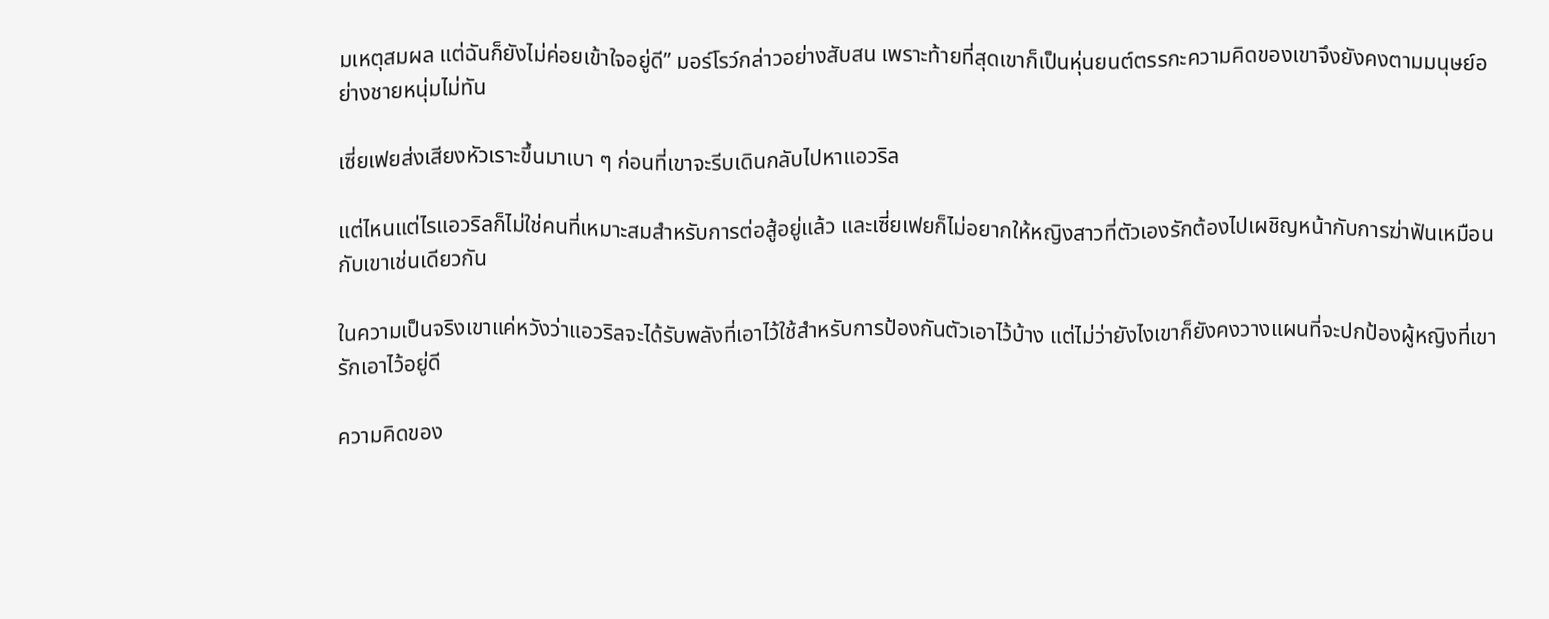มเหตุสมผล แต่ฉันก็ยังไม่ค่อยเข้าใจอยู่ดี” มอร์โรว์กล่าวอย่างสับสน เพราะท้ายที่สุดเขาก็เป็นหุ่นยนต์ตรรกะความคิดของเขาจึงยังคงตามมนุษย์อย่างชายหนุ่มไม่ทัน

เซี่ยเฟยส่งเสียงหัวเราะขึ้นมาเบา ๆ ก่อนที่เขาจะรีบเดินกลับไปหาแอวริล

แต่ไหนแต่ไรแอวริลก็ไม่ใช่คนที่เหมาะสมสำหรับการต่อสู้อยู่แล้ว และเซี่ยเฟยก็ไม่อยากให้หญิงสาวที่ตัวเองรักต้องไปเผชิญหน้ากับการฆ่าฟันเหมือนกับเขาเช่นเดียวกัน

ในความเป็นจริงเขาแค่หวังว่าแอวริลจะได้รับพลังที่เอาไว้ใช้สำหรับการป้องกันตัวเอาไว้บ้าง แต่ไม่ว่ายังไงเขาก็ยังคงวางแผนที่จะปกป้องผู้หญิงที่เขารักเอาไว้อยู่ดี

ความคิดของ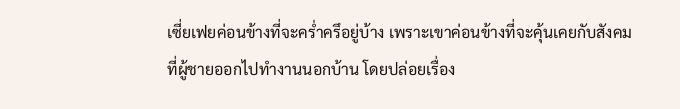เซี่ยเฟยค่อนข้างที่จะคร่ำครึอยู่บ้าง เพราะเขาค่อนข้างที่จะคุ้นเคยกับสังคมที่ผู้ชายออกไปทำงานนอกบ้าน โดยปล่อยเรื่อง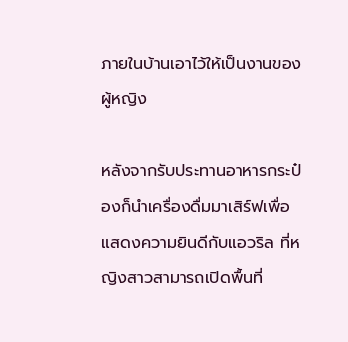ภายในบ้านเอาไว้ให้เป็นงานของผู้หญิง

หลังจากรับประทานอาหารกระป๋องก็นำเครื่องดื่มมาเสิร์ฟเพื่อแสดงความยินดีกับแอวริล ที่หญิงสาวสามารถเปิดพื้นที่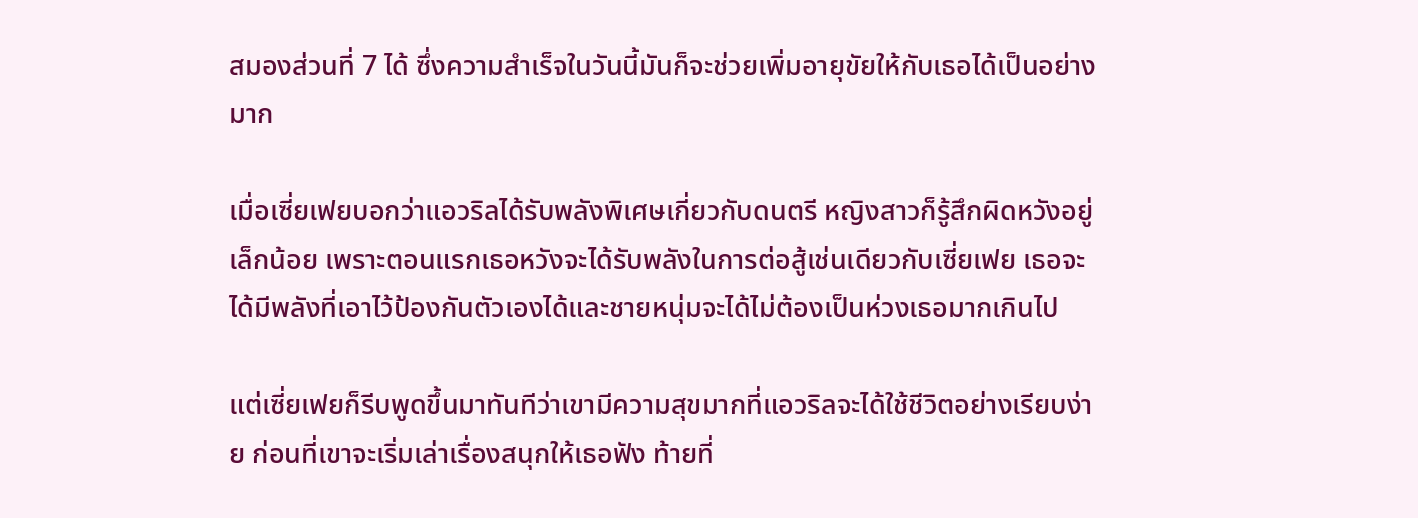สมองส่วนที่ 7 ได้ ซึ่งความสำเร็จในวันนี้มันก็จะช่วยเพิ่มอายุขัยให้กับเธอได้เป็นอย่างมาก

เมื่อเซี่ยเฟยบอกว่าแอวริลได้รับพลังพิเศษเกี่ยวกับดนตรี หญิงสาวก็รู้สึกผิดหวังอยู่เล็กน้อย เพราะตอนแรกเธอหวังจะได้รับพลังในการต่อสู้เช่นเดียวกับเซี่ยเฟย เธอจะได้มีพลังที่เอาไว้ป้องกันตัวเองได้และชายหนุ่มจะได้ไม่ต้องเป็นห่วงเธอมากเกินไป

แต่เซี่ยเฟยก็รีบพูดขึ้นมาทันทีว่าเขามีความสุขมากที่แอวริลจะได้ใช้ชีวิตอย่างเรียบง่าย ก่อนที่เขาจะเริ่มเล่าเรื่องสนุกให้เธอฟัง ท้ายที่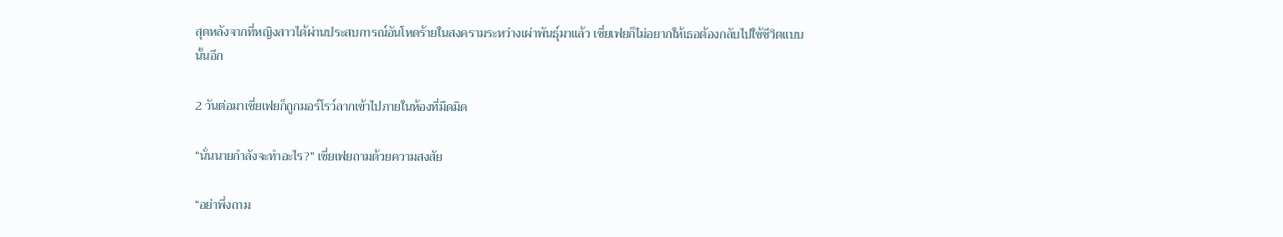สุดหลังจากที่หญิงสาวได้ผ่านประสบการณ์อันโหดร้ายในสงครามระหว่างเผ่าพันธุ์มาแล้ว เซี่ยเฟยก็ไม่อยากให้เธอต้องกลับไปใช้ชีวิตแบบนั้นอีก

2 วันต่อมาเซี่ยเฟยก็ถูกมอร์โรว์ลากเข้าไปภายในห้องที่มืดมิด

“นั่นนายกำลังจะทำอะไร?” เซี่ยเฟยถามด้วยความสงสัย

“อย่าพึ่งถาม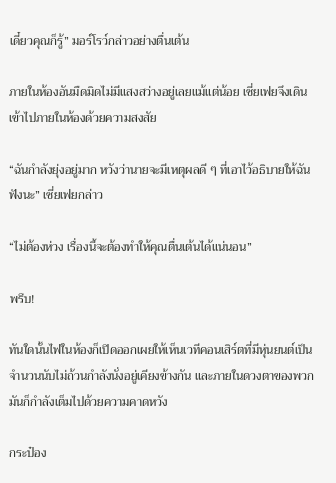เดี๋ยวคุณก็รู้” มอร์โรว์กล่าวอย่างตื่นเต้น

ภายในห้องอันมืดมิดไม่มีแสงสว่างอยู่เลยแม้แต่น้อย เซี่ยเฟยจึงเดินเข้าไปภายในห้องด้วยความสงสัย

“ฉันกำลังยุ่งอยู่มาก หวังว่านายจะมีเหตุผลดี ๆ ที่เอาไว้อธิบายให้ฉันฟังนะ” เซี่ยเฟยกล่าว

“ไม่ต้องห่วง เรื่องนี้จะต้องทำให้คุณตื่นเต้นได้แน่นอน”

พรึบ!

ทันใดนั้นไฟในห้องก็เปิดออกเผยให้เห็นเวทีคอนเสิร์ตที่มีหุ่นยนต์เป็นจำนวนนับไม่ถ้วนกำลังนั่งอยู่เคียงข้างกัน และภายในดวงตาของพวกมันก็กำลังเต็มไปด้วยความคาดหวัง

กระป๋อง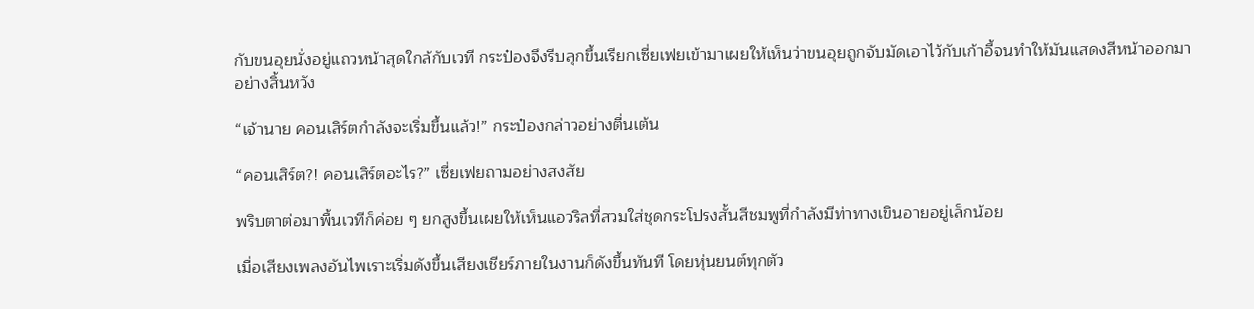กับขนอุยนั่งอยู่แถวหน้าสุดใกล้กับเวที กระป๋องจึงรีบลุกขึ้นเรียกเซี่ยเฟยเข้ามาเผยให้เห็นว่าขนอุยถูกจับมัดเอาไว้กับเก้าอี้จนทำให้มันแสดงสีหน้าออกมาอย่างสิ้นหวัง

“เจ้านาย คอนเสิร์ตกำลังจะเริ่มขึ้นแล้ว!” กระป๋องกล่าวอย่างตื่นเต้น

“คอนเสิร์ต?! คอนเสิร์ตอะไร?” เซี่ยเฟยถามอย่างสงสัย

พริบตาต่อมาพื้นเวทีก็ค่อย ๆ ยกสูงขึ้นเผยให้เห็นแอวริลที่สวมใส่ชุดกระโปรงสั้นสีชมพูที่กำลังมีท่าทางเขินอายอยู่เล็กน้อย

เมื่อเสียงเพลงอันไพเราะเริ่มดังขึ้นเสียงเชียร์ภายในงานก็ดังขึ้นทันที โดยหุ่นยนต์ทุกตัว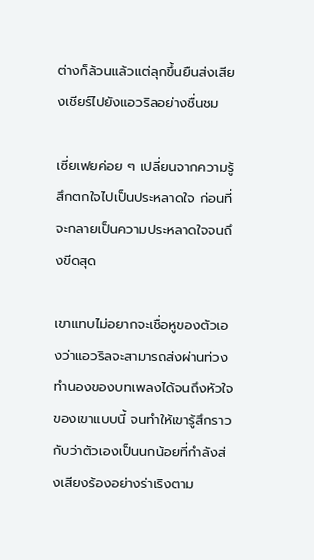ต่างก็ล้วนแล้วแต่ลุกขึ้นยืนส่งเสียงเชียร์ไปยังแอวริลอย่างชื่นชม

เซี่ยเฟยค่อย ๆ เปลี่ยนจากความรู้สึกตกใจไปเป็นประหลาดใจ ก่อนที่จะกลายเป็นความประหลาดใจจนถึงขีดสุด

เขาแทบไม่อยากจะเชื่อหูของตัวเองว่าแอวริลจะสามารถส่งผ่านท่วงทำนองของบทเพลงได้จนถึงหัวใจของเขาแบบนี้ จนทำให้เขารู้สึกราวกับว่าตัวเองเป็นนกน้อยที่กำลังส่งเสียงร้องอย่างร่าเริงตาม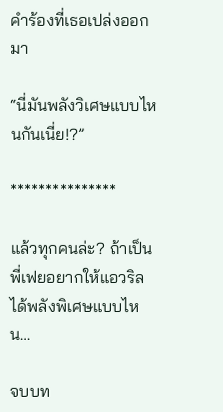คำร้องที่เธอเปล่งออกมา

“นี่มันพลังวิเศษแบบไหนกันเนี่ย!?”

***************

แล้วทุกคนล่ะ? ถ้าเป็นพี่เฟยอยากให้แอวริลได้พลังพิเศษแบบไหน…

จบบท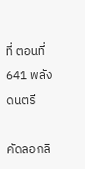ที่ ตอนที่ 641 พลังดนตรี

คัดลอกลิ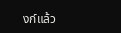งก์แล้ว